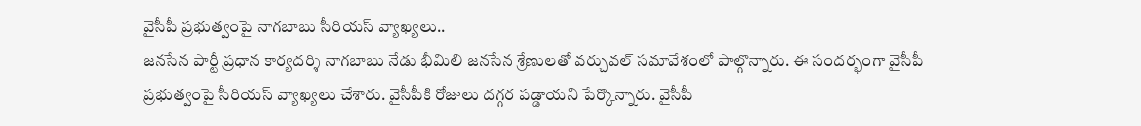వైసీపీ ప్రభుత్వంపై నాగబాబు సీరియస్ వ్యాఖ్యలు..
జనసేన పార్టీ ప్రధాన కార్యదర్శి నాగబాబు నేడు భీమిలి జనసేన శ్రేణులతో వర్చువల్ సమావేశంలో పాల్గొన్నారు. ఈ సందర్భంగా వైసీపీ ప్రభుత్వంపై సీరియస్ వ్యాఖ్యలు చేశారు. వైసీపీకి రోజులు దగ్గర పడ్డాయని పేర్కొన్నారు. వైసీపీ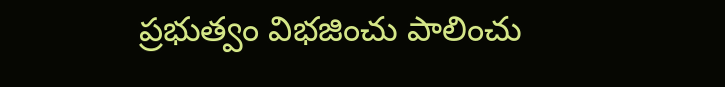ప్రభుత్వం విభజించు పాలించు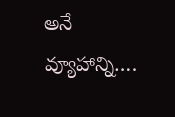అనే వ్యూహాన్ని….